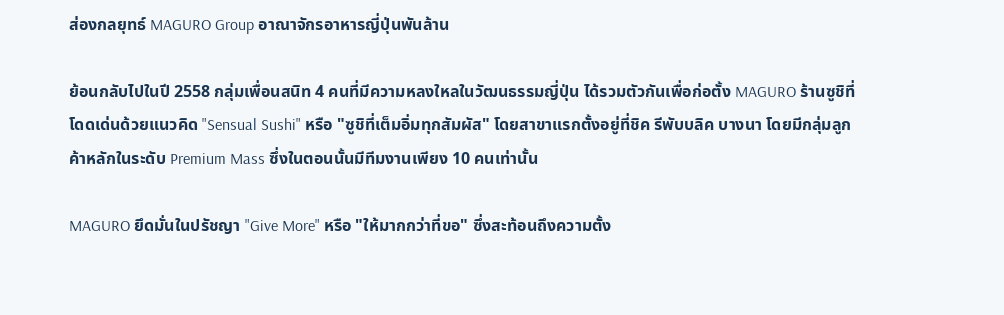ส่องกลยุทธ์ MAGURO Group อาณาจักรอาหารญี่ปุ่นพันล้าน

ย้อนกลับไปในปี 2558 กลุ่มเพื่อนสนิท 4 คนที่มีความหลงใหลในวัฒนธรรมญี่ปุ่น ได้รวมตัวกันเพื่อก่อตั้ง MAGURO ร้านซูชิที่โดดเด่นด้วยแนวคิด "Sensual Sushi" หรือ "ซูชิที่เต็มอิ่มทุกสัมผัส" โดยสาขาแรกตั้งอยู่ที่ชิค รีพับบลิค บางนา โดยมีกลุ่มลูกค้าหลักในระดับ Premium Mass ซึ่งในตอนนั้นมีทีมงานเพียง 10 คนเท่านั้น

MAGURO ยึดมั่นในปรัชญา "Give More" หรือ "ให้มากกว่าที่ขอ" ซึ่งสะท้อนถึงความตั้ง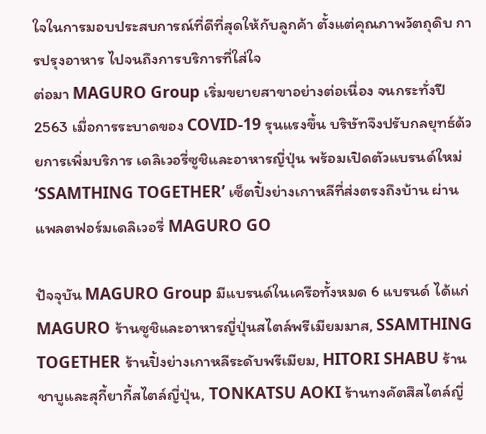ใจในการมอบประสบการณ์ที่ดีที่สุดให้กับลูกค้า ตั้งแต่คุณภาพวัตถุดิบ การปรุงอาหาร ไปจนถึงการบริการที่ใส่ใจ
ต่อมา MAGURO Group เริ่มขยายสาขาอย่างต่อเนื่อง จนกระทั่งปี 2563 เมื่อการระบาดของ COVID-19 รุนแรงขึ้น บริษัทจึงปรับกลยุทธ์ด้วยการเพิ่มบริการ เดลิเวอรี่ซูชิและอาหารญี่ปุ่น พร้อมเปิดตัวแบรนด์ใหม่ ‘SSAMTHING TOGETHER’ เซ็ตปิ้งย่างเกาหลีที่ส่งตรงถึงบ้าน ผ่านแพลตฟอร์มเดลิเวอรี่ MAGURO GO

ปัจจุบัน MAGURO Group มีแบรนด์ในเครือทั้งหมด 6 แบรนด์ ได้แก่ MAGURO ร้านซูชิและอาหารญี่ปุ่นสไตล์พรีเมียมมาส, SSAMTHING TOGETHER ร้านปิ้งย่างเกาหลีระดับพรีเมียม, HITORI SHABU ร้านชาบูและสุกี้ยากี้สไตล์ญี่ปุ่น, TONKATSU AOKI ร้านทงคัตสึสไตล์ญี่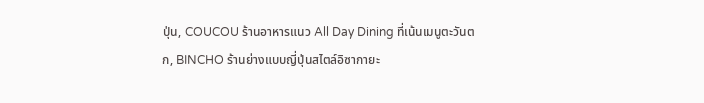ปุ่น, COUCOU ร้านอาหารแนว All Day Dining ที่เน้นเมนูตะวันตก, BINCHO ร้านย่างแบบญี่ปุ่นสไตล์อิซากายะ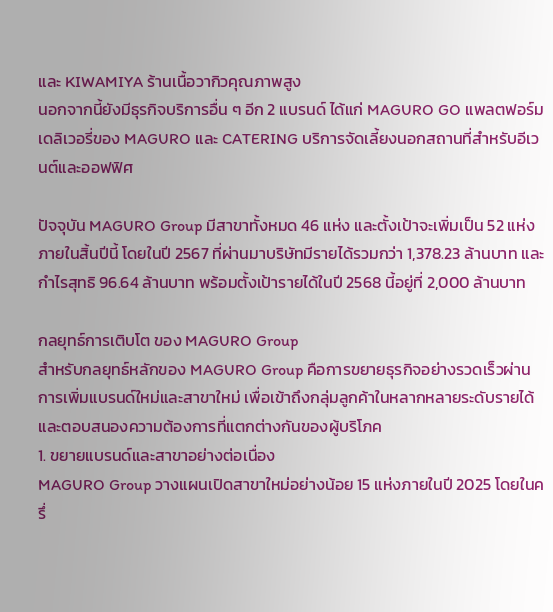และ KIWAMIYA ร้านเนื้อวากิวคุณภาพสูง
นอกจากนี้ยังมีธุรกิจบริการอื่น ๆ อีก 2 แบรนด์ ได้แก่ MAGURO GO แพลตฟอร์มเดลิเวอรี่ของ MAGURO และ CATERING บริการจัดเลี้ยงนอกสถานที่สำหรับอีเวนต์และออฟฟิศ

ปัจจุบัน MAGURO Group มีสาขาทั้งหมด 46 แห่ง และตั้งเป้าจะเพิ่มเป็น 52 แห่งภายในสิ้นปีนี้ โดยในปี 2567 ที่ผ่านมาบริษัทมีรายได้รวมกว่า 1,378.23 ล้านบาท และกำไรสุทธิ 96.64 ล้านบาท พร้อมตั้งเป้ารายได้ในปี 2568 นี้อยู่ที่ 2,000 ล้านบาท

กลยุทธ์การเติบโต ของ MAGURO Group
สำหรับกลยุทธ์หลักของ MAGURO Group คือการขยายธุรกิจอย่างรวดเร็วผ่านการเพิ่มแบรนด์ใหม่และสาขาใหม่ เพื่อเข้าถึงกลุ่มลูกค้าในหลากหลายระดับรายได้และตอบสนองความต้องการที่แตกต่างกันของผู้บริโภค
1. ขยายแบรนด์และสาขาอย่างต่อเนื่อง
MAGURO Group วางแผนเปิดสาขาใหม่อย่างน้อย 15 แห่งภายในปี 2025 โดยในครึ่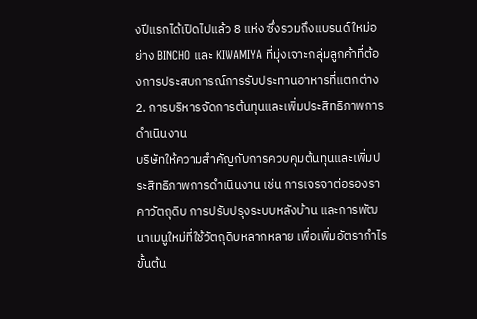งปีแรกได้เปิดไปแล้ว 8 แห่ง ซึ่งรวมถึงแบรนด์ใหม่อย่าง BINCHO และ KIWAMIYA ที่มุ่งเจาะกลุ่มลูกค้าที่ต้องการประสบการณ์การรับประทานอาหารที่แตกต่าง
2. การบริหารจัดการต้นทุนและเพิ่มประสิทธิภาพการดำเนินงาน
บริษัทให้ความสำคัญกับการควบคุมต้นทุนและเพิ่มประสิทธิภาพการดำเนินงาน เช่น การเจรจาต่อรองราคาวัตถุดิบ การปรับปรุงระบบหลังบ้าน และการพัฒนาเมนูใหม่ที่ใช้วัตถุดิบหลากหลาย เพื่อเพิ่มอัตรากำไรขั้นต้น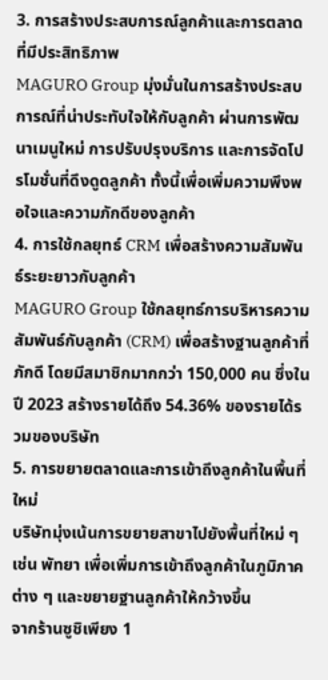3. การสร้างประสบการณ์ลูกค้าและการตลาดที่มีประสิทธิภาพ
MAGURO Group มุ่งมั่นในการสร้างประสบการณ์ที่น่าประทับใจให้กับลูกค้า ผ่านการพัฒนาเมนูใหม่ การปรับปรุงบริการ และการจัดโปรโมชั่นที่ดึงดูดลูกค้า ทั้งนี้เพื่อเพิ่มความพึงพอใจและความภักดีของลูกค้า
4. การใช้กลยุทธ์ CRM เพื่อสร้างความสัมพันธ์ระยะยาวกับลูกค้า
MAGURO Group ใช้กลยุทธ์การบริหารความสัมพันธ์กับลูกค้า (CRM) เพื่อสร้างฐานลูกค้าที่ภักดี โดยมีสมาชิกมากกว่า 150,000 คน ซึ่งในปี 2023 สร้างรายได้ถึง 54.36% ของรายได้รวมของบริษัท
5. การขยายตลาดและการเข้าถึงลูกค้าในพื้นที่ใหม่
บริษัทมุ่งเน้นการขยายสาขาไปยังพื้นที่ใหม่ ๆ เช่น พัทยา เพื่อเพิ่มการเข้าถึงลูกค้าในภูมิภาคต่าง ๆ และขยายฐานลูกค้าให้กว้างขึ้น
จากร้านซูชิเพียง 1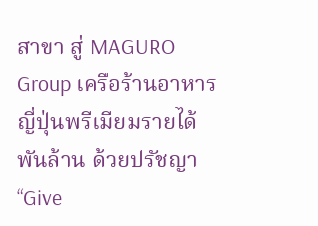สาขา สู่ MAGURO Group เครือร้านอาหารญี่ปุ่นพรีเมียมรายได้พันล้าน ด้วยปรัชญา “Give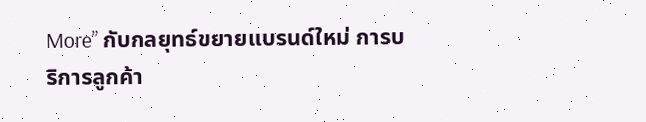More” กับกลยุทธ์ขยายแบรนด์ใหม่ การบริการลูกค้า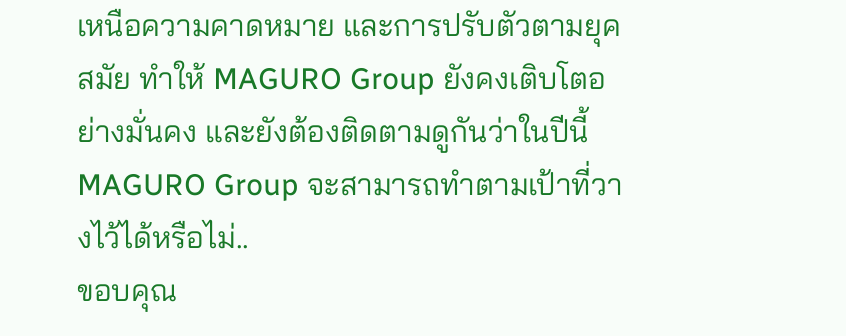เหนือความคาดหมาย และการปรับตัวตามยุคสมัย ทำให้ MAGURO Group ยังคงเติบโตอย่างมั่นคง และยังต้องติดตามดูกันว่าในปีนี้ MAGURO Group จะสามารถทำตามเป้าที่วางไว้ได้หรือไม่..
ขอบคุณ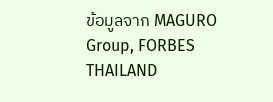ข้อมูลจาก MAGURO Group, FORBES THAILAND